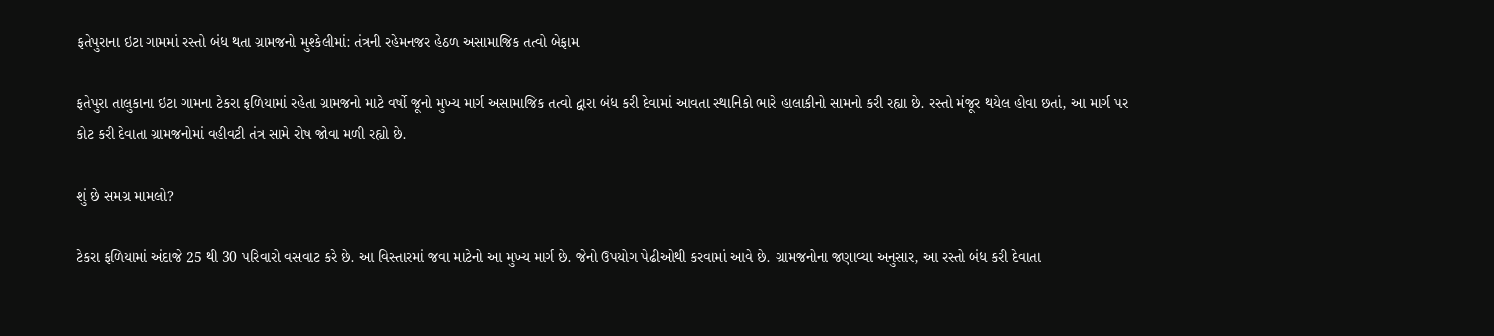ફતેપુરાના ઇટા ગામમાં રસ્તો બંધ થતા ગ્રામજનો મુશ્કેલીમાં: તંત્રની રહેમનજર હેઠળ અસામાજિક તત્વો બેફામ

ફતેપુરા તાલુકાના ઇટા ગામના ટેકરા ફળિયામાં રહેતા ગ્રામજનો માટે વર્ષો જૂનો મુખ્ય માર્ગ અસામાજિક તત્વો દ્વારા બંધ કરી દેવામાં આવતા સ્થાનિકો ભારે હાલાકીનો સામનો કરી રહ્યા છે. રસ્તો મંજૂર થયેલ હોવા છતાં, આ માર્ગ પર કોટ કરી દેવાતા ગ્રામજનોમાં વહીવટી તંત્ર સામે રોષ જોવા મળી રહ્યો છે.

શું છે સમગ્ર મામલો?

ટેકરા ફળિયામાં અંદાજે 25 થી 30 પરિવારો વસવાટ કરે છે. આ વિસ્તારમાં જવા માટેનો આ મુખ્ય માર્ગ છે. જેનો ઉપયોગ પેઢીઓથી કરવામાં આવે છે. ગ્રામજનોના જણાવ્યા અનુસાર, આ રસ્તો બંધ કરી દેવાતા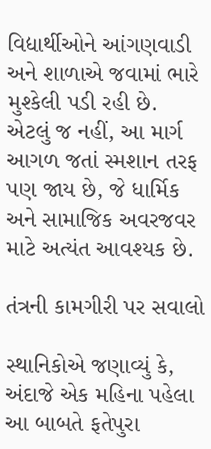વિદ્યાર્થીઓને આંગણવાડી અને શાળાએ જવામાં ભારે મુશ્કેલી પડી રહી છે. એટલું જ નહીં, આ માર્ગ આગળ જતાં સ્મશાન તરફ પણ જાય છે, જે ધાર્મિક અને સામાજિક અવરજવર માટે અત્યંત આવશ્યક છે.

તંત્રની કામગીરી પર સવાલો

સ્થાનિકોએ જણાવ્યું કે, અંદાજે એક મહિના પહેલા આ બાબતે ફતેપુરા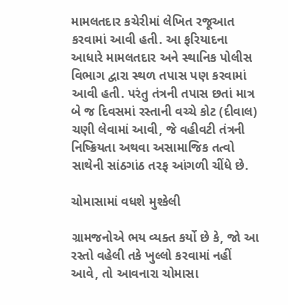મામલતદાર કચેરીમાં લેખિત રજૂઆત કરવામાં આવી હતી. આ ફરિયાદના આધારે મામલતદાર અને સ્થાનિક પોલીસ વિભાગ દ્વારા સ્થળ તપાસ પણ કરવામાં આવી હતી. પરંતુ તંત્રની તપાસ છતાં માત્ર બે જ દિવસમાં રસ્તાની વચ્ચે કોટ (દીવાલ) ચણી લેવામાં આવી, જે વહીવટી તંત્રની નિષ્ક્રિયતા અથવા અસામાજિક તત્વો સાથેની સાંઠગાંઠ તરફ આંગળી ચીંધે છે.

ચોમાસામાં વધશે મુશ્કેલી

ગ્રામજનોએ ભય વ્યક્ત કર્યો છે કે, જો આ રસ્તો વહેલી તકે ખુલ્લો કરવામાં નહીં આવે, તો આવનારા ચોમાસા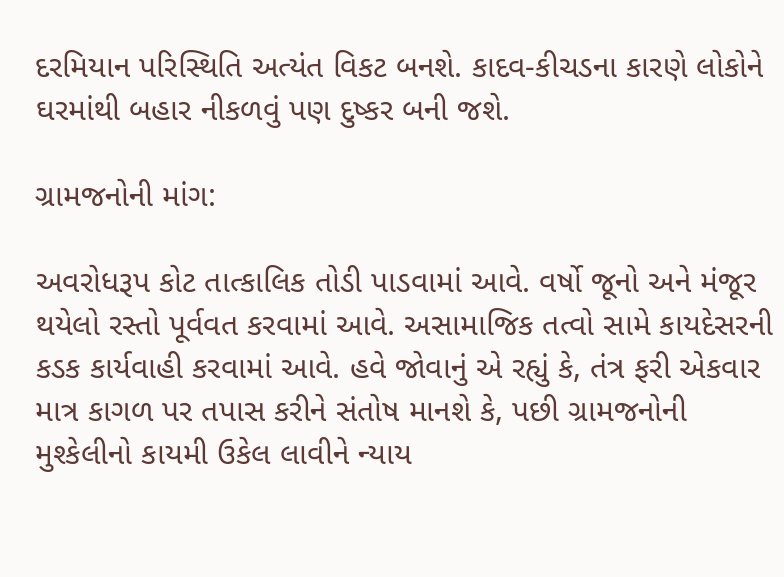દરમિયાન પરિસ્થિતિ અત્યંત વિકટ બનશે. કાદવ-કીચડના કારણે લોકોને ઘરમાંથી બહાર નીકળવું પણ દુષ્કર બની જશે.

ગ્રામજનોની માંગ:

અવરોધરૂપ કોટ તાત્કાલિક તોડી પાડવામાં આવે. વર્ષો જૂનો અને મંજૂર થયેલો રસ્તો પૂર્વવત કરવામાં આવે. અસામાજિક તત્વો સામે કાયદેસરની કડક કાર્યવાહી કરવામાં આવે. હવે જોવાનું એ રહ્યું કે, તંત્ર ફરી એકવાર માત્ર કાગળ પર તપાસ કરીને સંતોષ માનશે કે, પછી ગ્રામજનોની મુશ્કેલીનો કાયમી ઉકેલ લાવીને ન્યાય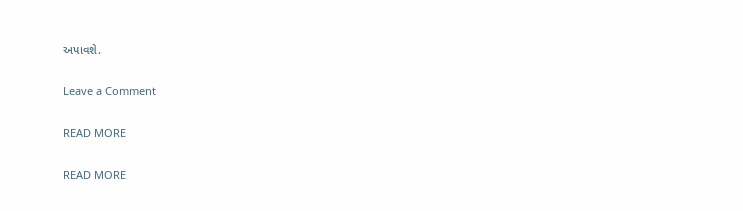અપાવશે.

Leave a Comment

READ MORE

READ MORE